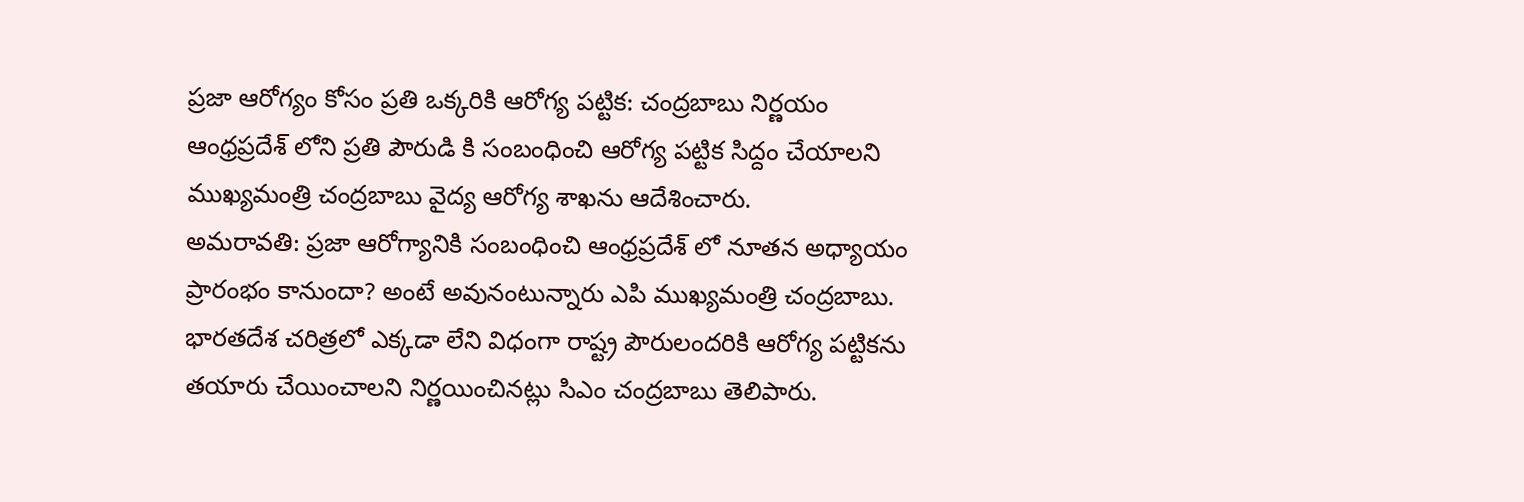ప్రజా ఆరోగ్యం కోసం ప్రతి ఒక్కరికి ఆరోగ్య పట్టిక: చంద్రబాబు నిర్ణయం
ఆంధ్రప్రదేశ్ లోని ప్రతి పౌరుడి కి సంబంధించి ఆరోగ్య పట్టిక సిద్దం చేయాలని ముఖ్యమంత్రి చంద్రబాబు వైద్య ఆరోగ్య శాఖను ఆదేశించారు.
అమరావతి: ప్రజా ఆరోగ్యానికి సంబంధించి ఆంధ్రప్రదేశ్ లో నూతన అధ్యాయం ప్రారంభం కానుందా? అంటే అవునంటున్నారు ఎపి ముఖ్యమంత్రి చంద్రబాబు. భారతదేశ చరిత్రలో ఎక్కడా లేని విధంగా రాష్ట్ర పౌరులందరికి ఆరోగ్య పట్టికను తయారు చేయించాలని నిర్ణయించినట్లు సిఎం చంద్రబాబు తెలిపారు.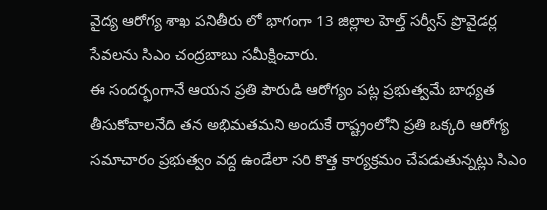వైద్య ఆరోగ్య శాఖ పనితీరు లో భాగంగా 13 జిల్లాల హెల్త్ సర్వీస్ ప్రొవైడర్ల సేవలను సిఎం చంద్రబాబు సమీక్షించారు.
ఈ సందర్భంగానే ఆయన ప్రతి పౌరుడి ఆరోగ్యం పట్ల ప్రభుత్వమే బాధ్యత తీసుకోవాలనేది తన అభిమతమని అందుకే రాష్ట్రంలోని ప్రతి ఒక్కరి ఆరోగ్య సమాచారం ప్రభుత్వం వద్ద ఉండేలా సరి కొత్త కార్యక్రమం చేపడుతున్నట్లు సిఎం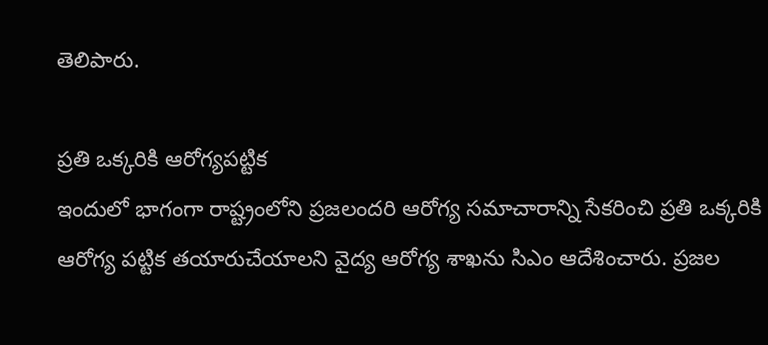తెలిపారు.

ప్రతి ఒక్కరికి ఆరోగ్యపట్టిక
ఇందులో భాగంగా రాష్ట్రంలోని ప్రజలందరి ఆరోగ్య సమాచారాన్ని సేకరించి ప్రతి ఒక్కరికి ఆరోగ్య పట్టిక తయారుచేయాలని వైద్య ఆరోగ్య శాఖను సిఎం ఆదేశించారు. ప్రజల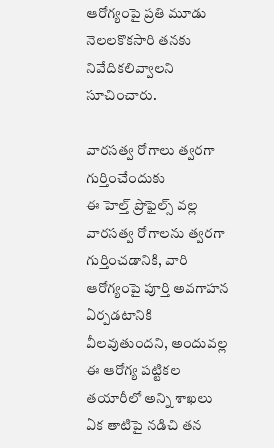ఆరోగ్యంపై ప్రతి మూడు నెలలకొకసారి తనకు నివేదికలివ్వాలని సూచించారు.

వారసత్వ రోగాలు త్వరగా గుర్తించేందుకు
ఈ హెల్త్ ప్రొఫైల్స్ వల్ల వారసత్వ రోగాలను త్వరగా గుర్తించడానికి, వారి ఆరోగ్యంపై పూర్తి అవగాహన ఏర్పడటానికి వీలవుతుందని, అందువల్ల ఈ ఆరోగ్య పట్టికల తయారీలో అన్ని శాఖలు ఏక తాటిపై నడిచి తన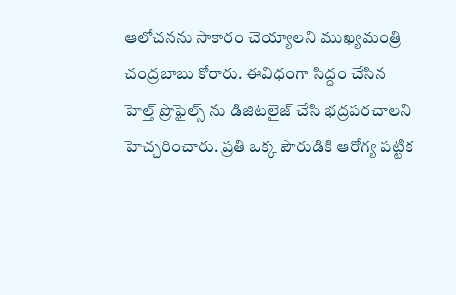ఆలోచనను సాకారం చెయ్యాలని ముఖ్యమంత్రి చంద్రబాబు కోరారు. ఈవిధంగా సిద్దం చేసిన హెల్త్ ప్రొఫైల్స్ ను డిజిటలైజ్ చేసి భద్రపరచాలని హెచ్చరించారు. ప్రతి ఒక్క పౌరుడికి ఆరోగ్య పట్టిక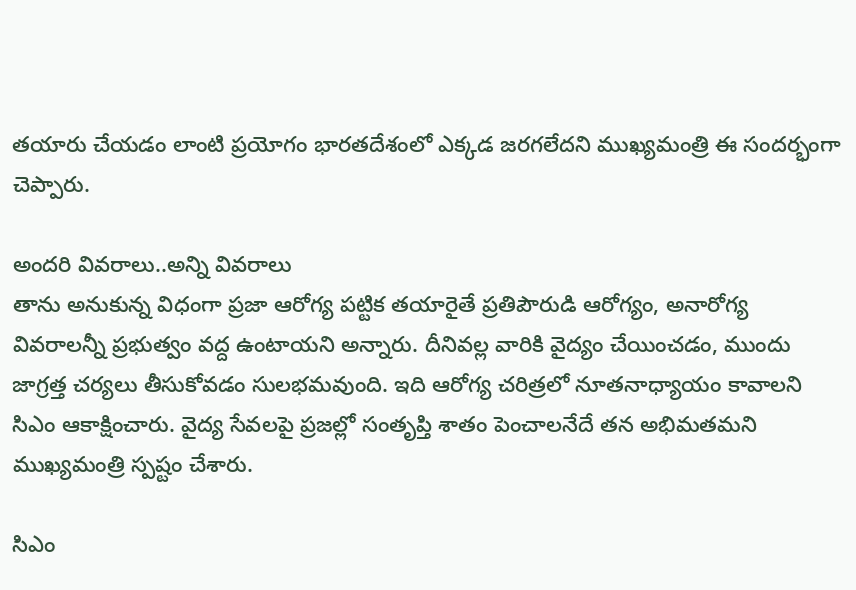తయారు చేయడం లాంటి ప్రయోగం భారతదేశంలో ఎక్కడ జరగలేదని ముఖ్యమంత్రి ఈ సందర్భంగా చెప్పారు.

అందరి వివరాలు..అన్ని వివరాలు
తాను అనుకున్న విధంగా ప్రజా ఆరోగ్య పట్టిక తయారైతే ప్రతిపౌరుడి ఆరోగ్యం, అనారోగ్య వివరాలన్నీ ప్రభుత్వం వద్ద ఉంటాయని అన్నారు. దీనివల్ల వారికి వైద్యం చేయించడం, ముందు జాగ్రత్త చర్యలు తీసుకోవడం సులభమవుంది. ఇది ఆరోగ్య చరిత్రలో నూతనాధ్యాయం కావాలని సిఎం ఆకాక్షించారు. వైద్య సేవలపై ప్రజల్లో సంతృప్తి శాతం పెంచాలనేదే తన అభిమతమని ముఖ్యమంత్రి స్పష్టం చేశారు.

సిఎం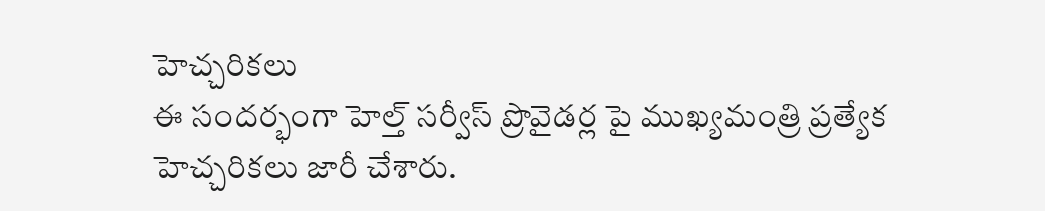హెచ్చరికలు
ఈ సందర్భంగా హెల్త్ సర్వీస్ ప్రొవైడర్ల పై ముఖ్యమంత్రి ప్రత్యేక హెచ్చరికలు జారీ చేశారు.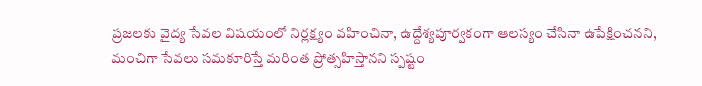ప్రజలకు వైద్య సేవల విషయంలో నిర్లక్ష్యం వహించినా, ఉద్దేశ్యపూర్వకంగా ఆలస్యం చేసినా ఉపేక్షించనని, మంచిగా సేవలు సమకూరిస్తే మరింత ప్రోత్సహిస్తానని స్పష్టం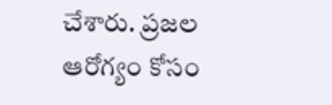చేశారు. ప్రజల ఆరోగ్యం కోసం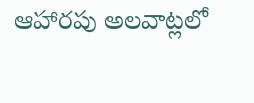ఆహారపు అలవాట్లలో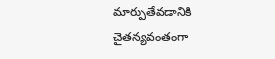మార్పుతేవడానికి చైతన్యవంతంగా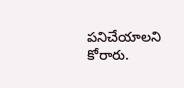పనిచేయాలని కోరారు.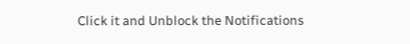Click it and Unblock the Notifications